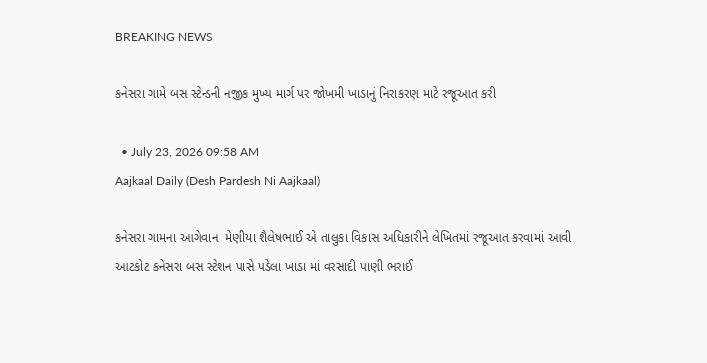BREAKING NEWS

કનેસરા ગામે બસ સ્ટેન્ડની નજીક મુખ્ય માર્ગ પર જોખમી ખાડાનું નિરાકરણ માટે રજૂઆત કરી

  • July 23, 2026 09:58 AM
Aajkaal Daily (Desh Pardesh Ni Aajkaal)

કનેસરા ગામના આગેવાન  મેણીયા શૈલેષભાઈ એ તાલુકા વિકાસ અધિકારીને લેખિતમાં રજૂઆત કરવામાં આવી
આટકોટ કનેસરા બસ સ્ટેશન પાસે પડેલા ખાડા માં વરસાદી પાણી ભરાઈ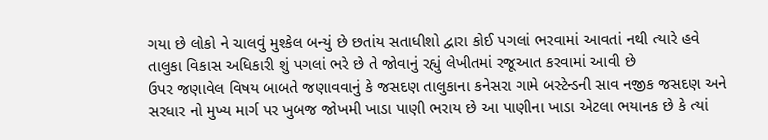ગયા છે લોકો ને ચાલવું મુશ્કેલ બન્યું છે છતાંય સતાધીશો દ્વારા કોઈ પગલાં ભરવામાં આવતાં નથી ત્યારે હવે તાલુકા વિકાસ અધિકારી શું પગલાં ભરે છે તે જોવાનું રહ્યું લેખીતમાં રજૂઆત કરવામાં આવી છે
ઉપર જણાવેલ વિષય બાબતે જણાવવાનું કે જસદણ તાલુકાના કનેસરા ગામે બસ્ટેન્ડની સાવ નજીક જસદણ અને સરધાર નો મુખ્ય માર્ગ પર ખુબજ જોખમી ખાડા પાણી ભરાય છે આ પાણીના ખાડા એટલા ભયાનક છે કે ત્યાં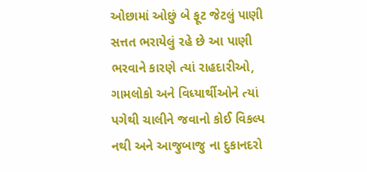ઓછામાં ઓછું બે ફૂટ જેટલું પાણી સત્તત ભરાયેલું રહે છે આ પાણી ભરવાને કારણે ત્યાં રાહદારીઓ, ગામલોકો અને વિધ્યાર્થીઓને ત્યાં પગેથી ચાલીને જવાનો કોઈ વિકલ્પ નથી અને આજુબાજુ ના દુકાનદરો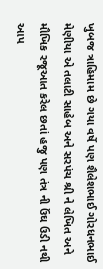ખુબજ ત્રાહિમામ છે ગયા વર્ષે પણ શૈલેશભાઈ ગોરધનભાઈ મેણીયા એ તલાટી સાહેબ અને સરપંચ શ્રી ને લેખિત અને મૌખિક રજૂઆત કરેલ છતાં હજુ પણ તંત્ર ની ઉંઘ ઉડી નથી આપ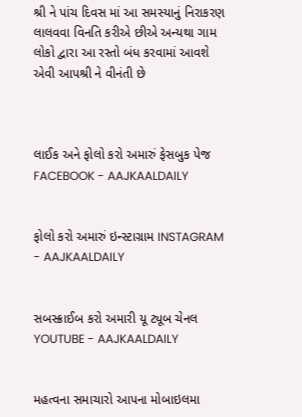શ્રી ને પાંચ દિવસ માં આ સમસ્યાનું નિરાકરણ લાલવવા વિનતિ કરીએ છીએ અન્યથા ગામ લોકો દ્વારા આ રસ્તો બંધ કરવામાં આવશે એવી આપશ્રી ને વીનંતી છે



લાઈક અને ફોલો કરો અમારું ફેસબુક પેજ FACEBOOK - AAJKAALDAILY


ફોલો કરો અમારું ઇન્સ્ટાગ્રામ INSTAGRAM - AAJKAALDAILY


સબસ્ક્રાઈબ કરો અમારી યૂ ટ્યૂબ ચેનલ YOUTUBE - AAJKAALDAILY


મહત્વના સમાચારો આપના મોબાઇલમા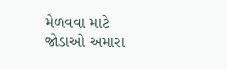મેળવવા માટે જોડાઓ અમારા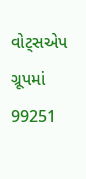વોટ્સએપ ગ્રૂપમાં  99251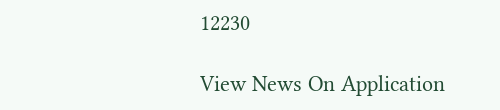12230

View News On Application